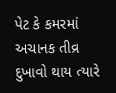પેટ કે કમરમાં અચાનક તીવ્ર દુખાવો થાય ત્યારે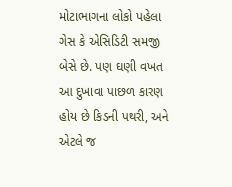મોટાભાગના લોકો પહેલા ગેસ કે એસિડિટી સમજી બેસે છે. પણ ઘણી વખત આ દુખાવા પાછળ કારણ હોય છે કિડની પથરી, અને એટલે જ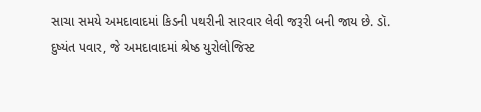સાચા સમયે અમદાવાદમાં કિડની પથરીની સારવાર લેવી જરૂરી બની જાય છે. ડૉ. દુષ્યંત પવાર, જે અમદાવાદમાં શ્રેષ્ઠ યુરોલોજિસ્ટ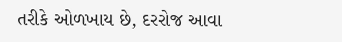તરીકે ઓળખાય છે, દરરોજ આવા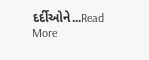દર્દીઓને...Read More